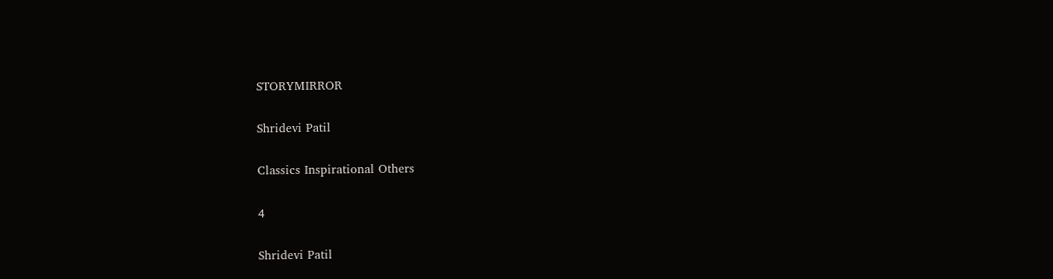STORYMIRROR

Shridevi Patil

Classics Inspirational Others

4

Shridevi Patil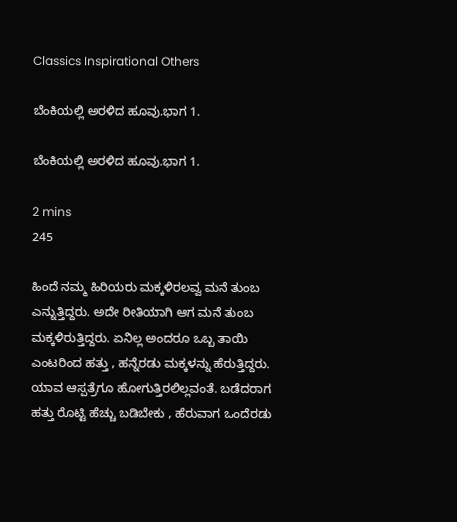Classics Inspirational Others

ಬೆಂಕಿಯಲ್ಲಿ ಅರಳಿದ ಹೂವು.ಭಾಗ 1.

ಬೆಂಕಿಯಲ್ಲಿ ಅರಳಿದ ಹೂವು.ಭಾಗ 1.

2 mins
245

ಹಿಂದೆ ನಮ್ಮ ಹಿರಿಯರು ಮಕ್ಕಳಿರಲವ್ವ ಮನೆ ತುಂಬ ಎನ್ನುತ್ತಿದ್ದರು. ಅದೇ ರೀತಿಯಾಗಿ ಆಗ ಮನೆ ತುಂಬ ಮಕ್ಕಳಿರುತ್ತಿದ್ದರು. ಏನಿಲ್ಲ ಅಂದರೂ ಒಬ್ಬ ತಾಯಿ ಎಂಟರಿಂದ ಹತ್ತು , ಹನ್ನೆರಡು ಮಕ್ಕಳನ್ನು ಹೆರುತ್ತಿದ್ದರು. ಯಾವ ಆಸ್ಪತ್ರೆಗೂ ಹೋಗುತ್ತಿರಲಿಲ್ಲವಂತೆ. ಬಡೆದರಾಗ ಹತ್ತು ರೊಟ್ಟಿ ಹೆಚ್ಚು ಬಡಿಬೇಕು , ಹೆರುವಾಗ ಒಂದೆರಡು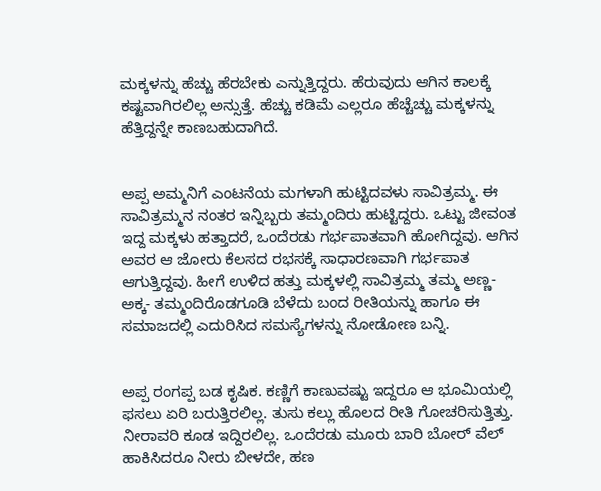ಮಕ್ಕಳನ್ನು ಹೆಚ್ಚು ಹೆರಬೇಕು ಎನ್ನುತ್ತಿದ್ದರು. ಹೆರುವುದು ಆಗಿನ ಕಾಲಕ್ಕೆ ಕಷ್ಟವಾಗಿರಲಿಲ್ಲ ಅನ್ಸುತ್ತೆ. ಹೆಚ್ಚು ಕಡಿಮೆ ಎಲ್ಲರೂ ಹೆಚ್ಚೆಚ್ಚು ಮಕ್ಕಳನ್ನು ಹೆತ್ತಿದ್ದನ್ನೇ ಕಾಣಬಹುದಾಗಿದೆ.


ಅಪ್ಪ ಅಮ್ಮನಿಗೆ ಎಂಟನೆಯ ಮಗಳಾಗಿ ಹುಟ್ಟಿದವಳು ಸಾವಿತ್ರಮ್ಮ. ಈ ಸಾವಿತ್ರಮ್ಮನ ನಂತರ ಇನ್ನಿಬ್ಬರು ತಮ್ಮಂದಿರು ಹುಟ್ಟಿದ್ದರು. ಒಟ್ಟು ಜೀವಂತ ಇದ್ದ ಮಕ್ಕಳು ಹತ್ತಾದರೆ, ಒಂದೆರಡು ಗರ್ಭಪಾತವಾಗಿ ಹೋಗಿದ್ದವು. ಆಗಿನ ಅವರ ಆ ಜೋರು ಕೆಲಸದ ರಭಸಕ್ಕೆ ಸಾಧಾರಣವಾಗಿ ಗರ್ಭಪಾತ ಆಗುತ್ತಿದ್ದವು. ಹೀಗೆ ಉಳಿದ ಹತ್ತು ಮಕ್ಕಳಲ್ಲಿ ಸಾವಿತ್ರಮ್ಮ ತಮ್ಮ ಅಣ್ಣ- ಅಕ್ಕ- ತಮ್ಮಂದಿರೊಡಗೂಡಿ ಬೆಳೆದು ಬಂದ ರೀತಿಯನ್ನು ಹಾಗೂ ಈ ಸಮಾಜದಲ್ಲಿ ಎದುರಿಸಿದ ಸಮಸ್ಯೆಗಳನ್ನು ನೋಡೋಣ ಬನ್ನಿ.


ಅಪ್ಪ ರಂಗಪ್ಪ ಬಡ ಕೃಷಿಕ. ಕಣ್ಣಿಗೆ ಕಾಣುವಷ್ಟು ಇದ್ದರೂ ಆ ಭೂಮಿಯಲ್ಲಿ ಫಸಲು ಏರಿ ಬರುತ್ತಿರಲಿಲ್ಲ. ತುಸು ಕಲ್ಲು ಹೊಲದ ರೀತಿ ಗೋಚರಿಸುತ್ತಿತ್ತು. ನೀರಾವರಿ ಕೂಡ ಇದ್ದಿರಲಿಲ್ಲ. ಒಂದೆರಡು ಮೂರು ಬಾರಿ ಬೋರ್ ವೆಲ್ ಹಾಕಿಸಿದರೂ ನೀರು ಬೀಳದೇ, ಹಣ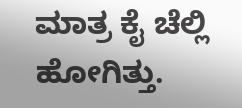ಮಾತ್ರ ಕೈ ಚೆಲ್ಲಿ ಹೋಗಿತ್ತು.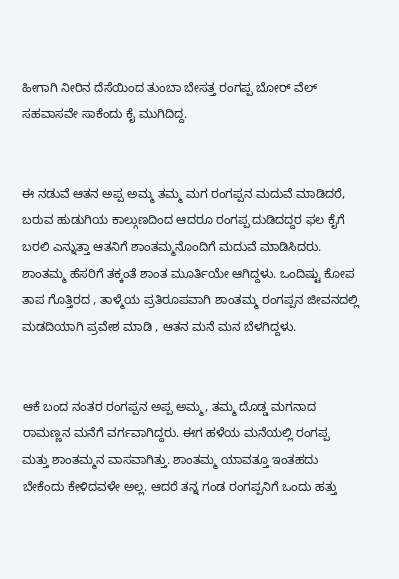ಹೀಗಾಗಿ ನೀರಿನ ದೆಸೆಯಿಂದ ತುಂಬಾ ಬೇಸತ್ತ ರಂಗಪ್ಪ ಬೋರ್ ವೆಲ್ ಸಹವಾಸವೇ ಸಾಕೆಂದು ಕೈ ಮುಗಿದಿದ್ದ.


ಈ ನಡುವೆ ಆತನ ಅಪ್ಪ ಅಮ್ಮ ತಮ್ಮ ಮಗ ರಂಗಪ್ಪನ ಮದುವೆ ಮಾಡಿದರೆ, ಬರುವ ಹುಡುಗಿಯ ಕಾಲ್ಗುಣದಿಂದ ಆದರೂ ರಂಗಪ್ಪ ದುಡಿದದ್ದರ ಫಲ ಕೈಗೆ ಬರಲಿ ಎನ್ನುತ್ತಾ ಆತನಿಗೆ ಶಾಂತಮ್ಮನೊಂದಿಗೆ ಮದುವೆ ಮಾಡಿಸಿದರು. ಶಾಂತಮ್ಮ ಹೆಸರಿಗೆ ತಕ್ಕಂತೆ ಶಾಂತ ಮೂರ್ತಿಯೇ ಆಗಿದ್ದಳು. ಒಂದಿಷ್ಟು ಕೋಪ ತಾಪ ಗೊತ್ತಿರದ , ತಾಳ್ಮೆಯ ಪ್ರತಿರೂಪವಾಗಿ ಶಾಂತಮ್ಮ ರಂಗಪ್ಪನ ಜೀವನದಲ್ಲಿ ಮಡದಿಯಾಗಿ ಪ್ರವೇಶ ಮಾಡಿ , ಆತನ ಮನೆ ಮನ ಬೆಳಗಿದ್ದಳು.


ಆಕೆ ಬಂದ ನಂತರ ರಂಗಪ್ಪನ ಅಪ್ಪ ಅಮ್ಮ, ತಮ್ಮ ದೊಡ್ಡ ಮಗನಾದ ರಾಮಣ್ಣನ ಮನೆಗೆ ವರ್ಗವಾಗಿದ್ದರು. ಈಗ ಹಳೆಯ ಮನೆಯಲ್ಲಿ ರಂಗಪ್ಪ ಮತ್ತು ಶಾಂತಮ್ಮನ ವಾಸವಾಗಿತ್ತು. ಶಾಂತಮ್ಮ ಯಾವತ್ತೂ ಇಂತಹದು ಬೇಕೆಂದು ಕೇಳಿದವಳೇ ಅಲ್ಲ. ಆದರೆ ತನ್ನ ಗಂಡ ರಂಗಪ್ಪನಿಗೆ ಒಂದು ಹತ್ತು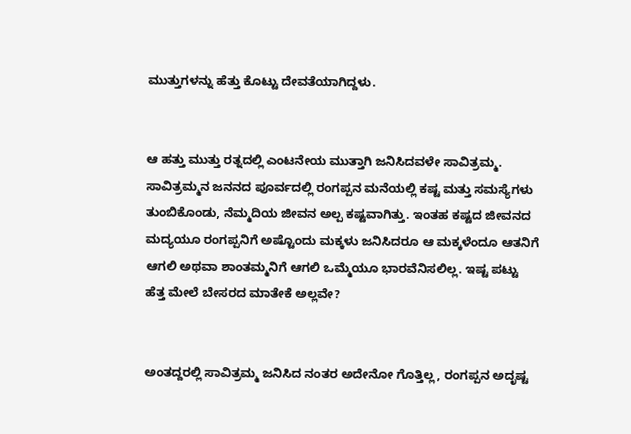ಮುತ್ತುಗಳನ್ನು ಹೆತ್ತು ಕೊಟ್ಟು ದೇವತೆಯಾಗಿದ್ದಳು.


ಆ ಹತ್ತು ಮುತ್ತು ರತ್ನದಲ್ಲಿ ಎಂಟನೇಯ ಮುತ್ತಾಗಿ ಜನಿಸಿದವಳೇ ಸಾವಿತ್ರಮ್ಮ. ಸಾವಿತ್ರಮ್ಮನ ಜನನದ ಪೂರ್ವದಲ್ಲಿ ರಂಗಪ್ಪನ ಮನೆಯಲ್ಲಿ ಕಷ್ಟ ಮತ್ತು ಸಮಸ್ಯೆಗಳು ತುಂಬಿಕೊಂಡು, ನೆಮ್ಮದಿಯ ಜೀವನ ಅಲ್ಪ ಕಷ್ಟವಾಗಿತ್ತು. ಇಂತಹ ಕಷ್ಟದ ಜೀವನದ ಮದ್ಯಯೂ ರಂಗಪ್ಪನಿಗೆ ಅಷ್ಟೊಂದು ಮಕ್ಕಳು ಜನಿಸಿದರೂ ಆ ಮಕ್ಕಳೆಂದೂ ಆತನಿಗೆ ಆಗಲಿ ಅಥವಾ ಶಾಂತಮ್ಮನಿಗೆ ಆಗಲಿ ಒಮ್ಮೆಯೂ ಭಾರವೆನಿಸಲಿಲ್ಲ. ಇಷ್ಟ ಪಟ್ಟು ಹೆತ್ತ ಮೇಲೆ ಬೇಸರದ ಮಾತೇಕೆ ಅಲ್ಲವೇ?


ಅಂತದ್ದರಲ್ಲಿ ಸಾವಿತ್ರಮ್ಮ ಜನಿಸಿದ ನಂತರ ಅದೇನೋ ಗೊತ್ತಿಲ್ಲ, ರಂಗಪ್ಪನ ಅದೃಷ್ಟ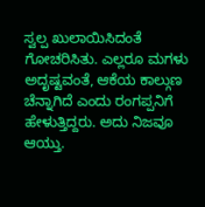ಸ್ವಲ್ಪ ಖುಲಾಯಿಸಿದಂತೆ ಗೋಚರಿಸಿತು. ಎಲ್ಲರೂ ಮಗಳು ಅದೃಷ್ಟವಂತೆ, ಆಕೆಯ ಕಾಲ್ಗುಣ ಚೆನ್ನಾಗಿದೆ ಎಂದು ರಂಗಪ್ಪನಿಗೆ ಹೇಳುತ್ತಿದ್ದರು. ಅದು ನಿಜವೂ ಆಯ್ತು.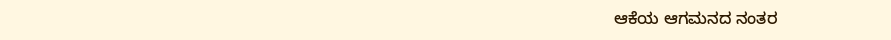ಆಕೆಯ ಆಗಮನದ ನಂತರ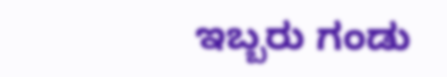ಇಬ್ಬರು ಗಂಡು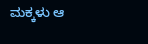ಮಕ್ಕಳು ಆ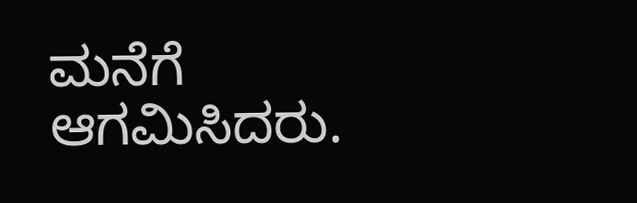ಮನೆಗೆ ಆಗಮಿಸಿದರು.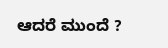ಆದರೆ ಮುಂದೆ ?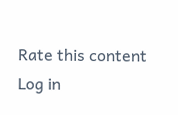Rate this content
Log in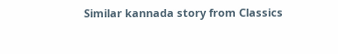Similar kannada story from Classics